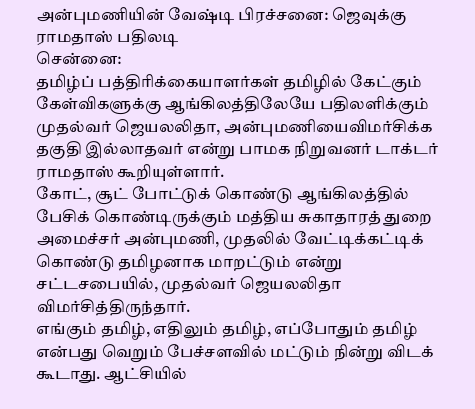அன்புமணியின் வேஷ்டி பிரச்சனை: ஜெவுக்கு ராமதாஸ் பதிலடி
சென்னை:
தமிழ்ப் பத்திரிக்கையாளர்கள் தமிழில் கேட்கும் கேள்விகளுக்கு ஆங்கிலத்திலேயே பதிலளிக்கும் முதல்வர் ஜெயலலிதா, அன்புமணியைவிமர்சிக்க தகுதி இல்லாதவர் என்று பாமக நிறுவனர் டாக்டர் ராமதாஸ் கூறியுள்ளார்.
கோட், சூட் போட்டுக் கொண்டு ஆங்கிலத்தில் பேசிக் கொண்டிருக்கும் மத்திய சுகாதாரத் துறை அமைச்சர் அன்புமணி, முதலில் வேட்டிக்கட்டிக் கொண்டு தமிழனாக மாறட்டும் என்று சட்டசபையில், முதல்வர் ஜெயலலிதா விமர்சித்திருந்தார்.
எங்கும் தமிழ், எதிலும் தமிழ், எப்போதும் தமிழ் என்பது வெறும் பேச்சளவில் மட்டும் நின்று விடக் கூடாது. ஆட்சியில்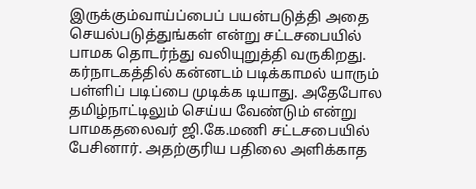இருக்கும்வாய்ப்பைப் பயன்படுத்தி அதை செயல்படுத்துங்கள் என்று சட்டசபையில் பாமக தொடர்ந்து வலியுறுத்தி வருகிறது.
கர்நாடகத்தில் கன்னடம் படிக்காமல் யாரும் பள்ளிப் படிப்பை முடிக்க டியாது. அதேபோல தமிழ்நாட்டிலும் செய்ய வேண்டும் என்று பாமகதலைவர் ஜி.கே.மணி சட்டசபையில் பேசினார். அதற்குரிய பதிலை அளிக்காத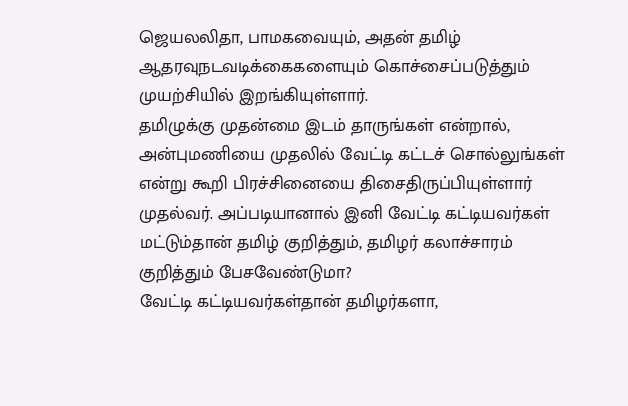ஜெயலலிதா, பாமகவையும், அதன் தமிழ் ஆதரவுநடவடிக்கைகளையும் கொச்சைப்படுத்தும் முயற்சியில் இறங்கியுள்ளார்.
தமிழுக்கு முதன்மை இடம் தாருங்கள் என்றால், அன்புமணியை முதலில் வேட்டி கட்டச் சொல்லுங்கள் என்று கூறி பிரச்சினையை திசைதிருப்பியுள்ளார் முதல்வர். அப்படியானால் இனி வேட்டி கட்டியவர்கள் மட்டும்தான் தமிழ் குறித்தும், தமிழர் கலாச்சாரம் குறித்தும் பேசவேண்டுமா?
வேட்டி கட்டியவர்கள்தான் தமிழர்களா,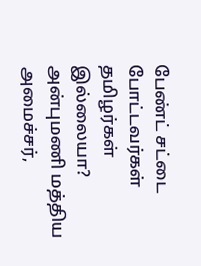பேண்ட் சட்டை போட்டவர்கள் தமிழர்கள் இல்லையா?
அன்புமணி மத்திய அமைச்சர்,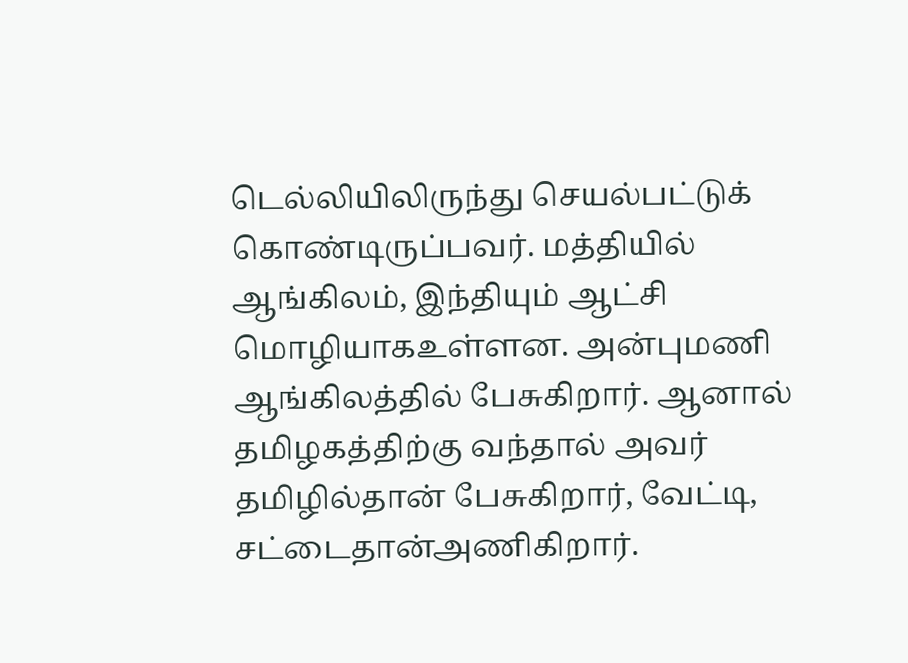டெல்லியிலிருந்து செயல்பட்டுக் கொண்டிருப்பவர். மத்தியில் ஆங்கிலம், இந்தியும் ஆட்சி மொழியாகஉள்ளன. அன்புமணி ஆங்கிலத்தில் பேசுகிறார். ஆனால் தமிழகத்திற்கு வந்தால் அவர் தமிழில்தான் பேசுகிறார், வேட்டி, சட்டைதான்அணிகிறார்.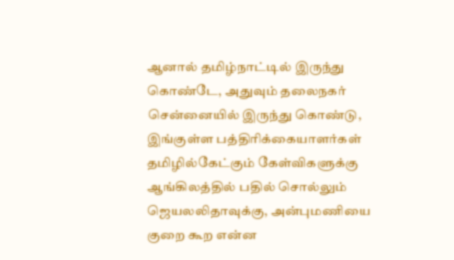ஆனால் தமிழ்நாட்டில் இருந்து கொண்டே, அதுவும் தலைநகர் சென்னையில் இருந்து கொண்டு, இங்குள்ள பத்திரிக்கையாளர்கள் தமிழில்கேட்கும் கேள்விகளுக்கு ஆங்கிலத்தில் பதில் சொல்லும் ஜெயலலிதாவுக்கு, அன்புமணியை குறை கூற என்ன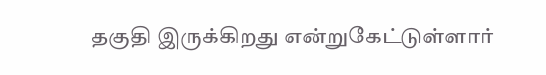தகுதி இருக்கிறது என்றுகேட்டுள்ளார்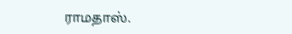ராமதாஸ்.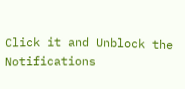Click it and Unblock the Notifications